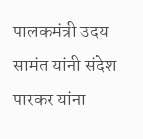पालकमंत्री उदय सामंत यांनी संदेश पारकर यांना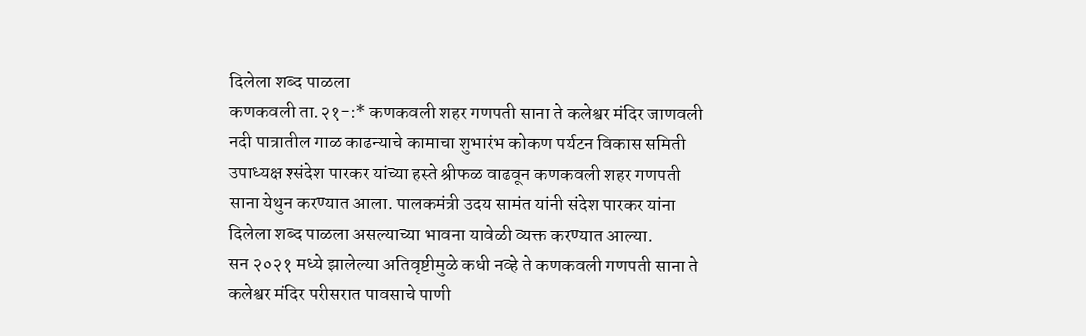दिलेला शब्द पाळला
कणकवली ता.२१-:* कणकवली शहर गणपती साना ते कलेश्वर मंदिर जाणवली नदी पात्रातील गाळ काढन्याचे कामाचा शुभारंभ कोकण पर्यटन विकास समिती उपाध्यक्ष श्संदेश पारकर यांच्या हस्ते श्रीफळ वाढवून कणकवली शहर गणपती साना येथुन करण्यात आला. पालकमंत्री उदय सामंत यांनी संदेश पारकर यांना दिलेला शब्द पाळला असल्याच्या भावना यावेळी व्यक्त करण्यात आल्या.
सन २०२१ मध्ये झालेल्या अतिवृष्टीमुळे कधी नव्हे ते कणकवली गणपती साना ते कलेश्वर मंदिर परीसरात पावसाचे पाणी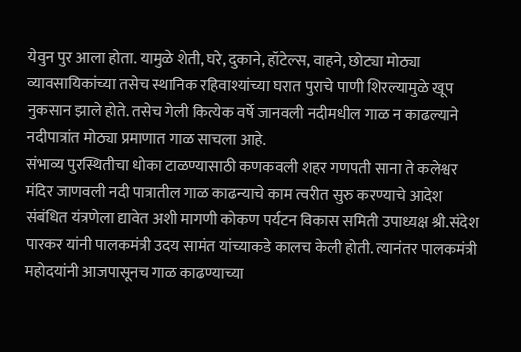येवुन पुर आला होता. यामुळे शेती, घरे, दुकाने, हॉटेल्स, वाहने, छोट्या मोठ्या व्यावसायिकांच्या तसेच स्थानिक रहिवाश्यांच्या घरात पुराचे पाणी शिरल्यामुळे खूप नुकसान झाले होते. तसेच गेली कित्येक वर्षे जानवली नदीमधील गाळ न काढल्याने नदीपात्रांत मोठ्या प्रमाणात गाळ साचला आहे.
संभाव्य पुरस्थितीचा धोका टाळण्यासाठी कणकवली शहर गणपती साना ते कलेश्वर मंदिर जाणवली नदी पात्रातील गाळ काढन्याचे काम त्वरीत सुरु करण्याचे आदेश संबंधित यंत्रणेला द्यावेत अशी मागणी कोकण पर्यटन विकास समिती उपाध्यक्ष श्री.संदेश पारकर यांनी पालकमंत्री उदय सामंत यांच्याकडे कालच केली होती. त्यानंतर पालकमंत्री महोदयांनी आजपासूनच गाळ काढण्याच्या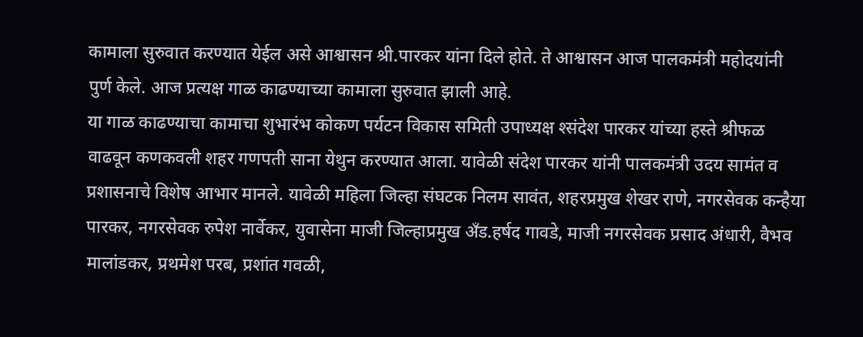कामाला सुरुवात करण्यात येईल असे आश्वासन श्री.पारकर यांना दिले होते. ते आश्वासन आज पालकमंत्री महोदयांनी पुर्ण केले. आज प्रत्यक्ष गाळ काढण्याच्या कामाला सुरुवात झाली आहे.
या गाळ काढण्याचा कामाचा शुभारंभ कोकण पर्यटन विकास समिती उपाध्यक्ष श्संदेश पारकर यांच्या हस्ते श्रीफळ वाढवून कणकवली शहर गणपती साना येथुन करण्यात आला. यावेळी संदेश पारकर यांनी पालकमंत्री उदय सामंत व प्रशासनाचे विशेष आभार मानले. यावेळी महिला जिल्हा संघटक निलम सावंत, शहरप्रमुख शेखर राणे, नगरसेवक कन्हैया पारकर, नगरसेवक रुपेश नार्वेकर, युवासेना माजी जिल्हाप्रमुख अँड.हर्षद गावडे, माजी नगरसेवक प्रसाद अंधारी, वैभव मालांडकर, प्रथमेश परब, प्रशांत गवळी,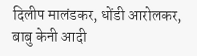दिलीप मालंडकर, धोंडी आरोलकर, बाबु केनी आदी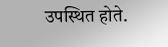उपस्थित होते.